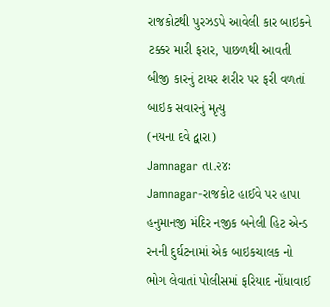રાજકોટથી પુરઝડપે આવેલી કાર બાઇકને ટક્કર મારી ફરાર, પાછળથી આવતી બીજી કારનું ટાયર શરીર પર ફરી વળતાં બાઇક સવારનું મૃત્યુ
(નયના દવે દ્વારા)
Jamnagar તા.૨૪ઃ
Jamnagar-રાજકોટ હાઈવે પર હાપા હનુમાનજી મંદિર નજીક બનેલી હિટ એન્ડ રનની દુર્ઘટનામાં એક બાઇકચાલક નો ભોગ લેવાતાં પોલીસમાં ફરિયાદ નોંધાવાઈ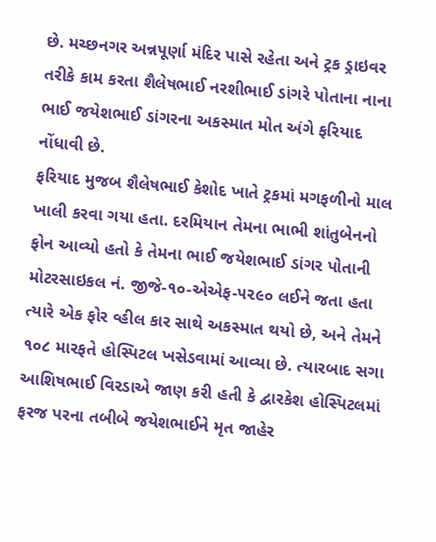છે. મચ્છનગર અન્નપૂર્ણા મંદિર પાસે રહેતા અને ટ્રક ડ્રાઇવર તરીકે કામ કરતા શૈલેષભાઈ નરશીભાઈ ડાંગરે પોતાના નાના ભાઈ જયેશભાઈ ડાંગરના અકસ્માત મોત અંગે ફરિયાદ નોંધાવી છે.
ફરિયાદ મુજબ શૈલેષભાઈ કેશોદ ખાતે ટ્રકમાં મગફળીનો માલ ખાલી કરવા ગયા હતા. દરમિયાન તેમના ભાભી શાંતુબેનનો ફોન આવ્યો હતો કે તેમના ભાઈ જયેશભાઈ ડાંગર પોતાની મોટરસાઇકલ નં. જીજે-૧૦-એએફ-૫૨૯૦ લઈને જતા હતા ત્યારે એક ફોર વ્હીલ કાર સાથે અકસ્માત થયો છે, અને તેમને ૧૦૮ મારફતે હોસ્પિટલ ખસેડવામાં આવ્યા છે. ત્યારબાદ સગા આશિષભાઈ વિરડાએ જાણ કરી હતી કે દ્વારકેશ હોસ્પિટલમાં ફરજ પરના તબીબે જયેશભાઈને મૃત જાહેર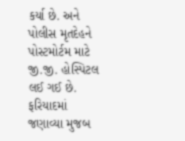કર્યા છે. અને પોલીસ મૃતદેહને પોસ્ટમોર્ટમ માટે જી.જી. હોસ્પિટલ લઈ ગઈ છે.
ફરિયાદમાં જણાવ્યા મુજબ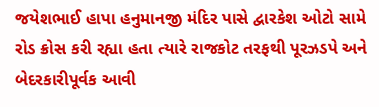જયેશભાઈ હાપા હનુમાનજી મંદિર પાસે દ્વારકેશ ઓટો સામે રોડ ક્રોસ કરી રહ્યા હતા ત્યારે રાજકોટ તરફથી પૂરઝડપે અને બેદરકારીપૂર્વક આવી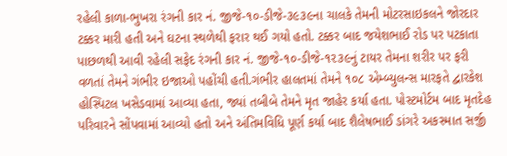રહેલી કાળા-ભુખરા રંગની કાર નં. જીજે-૧૦-ડીજે-૩૯૩૯ના ચાલકે તેમની મોટરસાઇકલને જોરદાર ટક્કર મારી હતી અને ઘટના સ્થળેથી ફરાર થઈ ગયો હતો. ટક્કર બાદ જયેશભાઈ રોડ પર પટકાતા પાછળથી આવી રહેલી સફેદ રંગની કાર નં. જીજે-૧૦-ડીજે-૧૨૩૯નું ટાયર તેમના શરીર પર ફરી વળતાં તેમને ગંભીર ઇજાઓ પહોંચી હતી.ગંભીર હાલતમાં તેમને ૧૦૮ એમ્બ્યુલન્સ મારફતે દ્વારકેશ હોસ્પિટલ ખસેડવામાં આવ્યા હતા, જ્યાં તબીબે તેમને મૃત જાહેર કર્યા હતા. પોસ્ટમોર્ટમ બાદ મૃતદેહ પરિવારને સોંપવામાં આવ્યો હતો અને અંતિમવિધિ પૂર્ણ કર્યા બાદ શૈલેષભાઈ ડાંગરે અકસ્માત સર્જી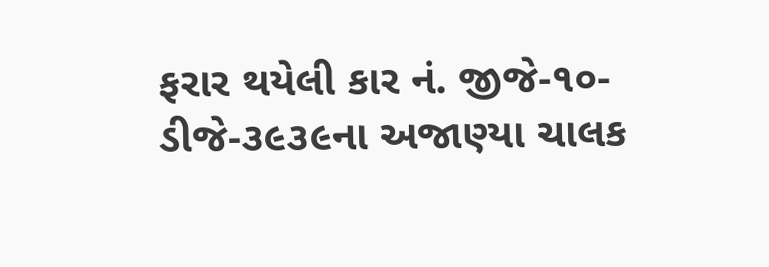ફરાર થયેલી કાર નં. જીજે-૧૦-ડીજે-૩૯૩૯ના અજાણ્યા ચાલક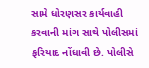સામે ધોરણસર કાર્યવાહી કરવાની માંગ સાથે પોલીસમાં ફરિયાદ નોંધાવી છે. પોલીસે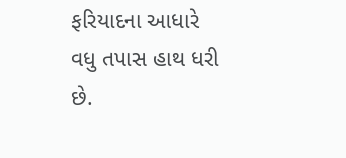ફરિયાદના આધારે વધુ તપાસ હાથ ધરી છે.